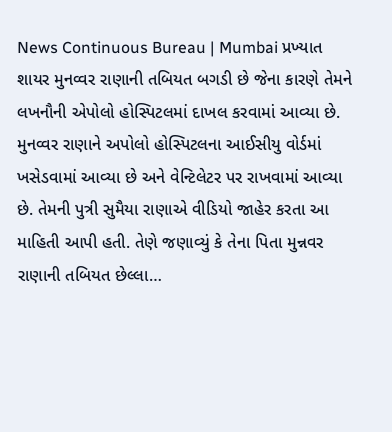News Continuous Bureau | Mumbai પ્રખ્યાત શાયર મુનવ્વર રાણાની તબિયત બગડી છે જેના કારણે તેમને લખનૌની એપોલો હોસ્પિટલમાં દાખલ કરવામાં આવ્યા છે. મુનવ્વર રાણાને અપોલો હોસ્પિટલના આઈસીયુ વોર્ડમાં ખસેડવામાં આવ્યા છે અને વેન્ટિલેટર પર રાખવામાં આવ્યા છે. તેમની પુત્રી સુમૈયા રાણાએ વીડિયો જાહેર કરતા આ માહિતી આપી હતી. તેણે જણાવ્યું કે તેના પિતા મુન્નવર રાણાની તબિયત છેલ્લા…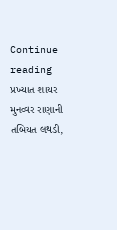Continue reading પ્રખ્યાત શાયર મુનવ્વર રાણાની તબિયત લથડી,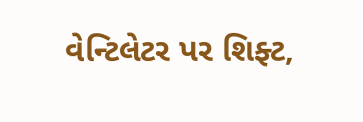વેન્ટિલેટર પર શિફ્ટ,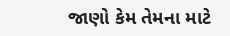જાણો કેમ તેમના માટે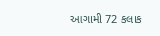આગામી 72 કલાક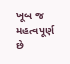ખૂબ જ મહત્વપૂર્ણ છે